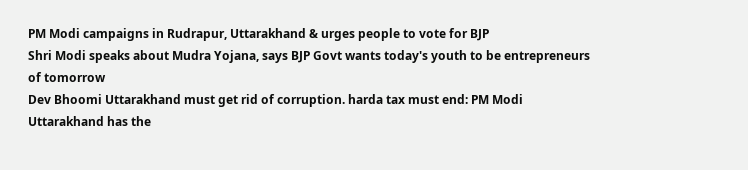PM Modi campaigns in Rudrapur, Uttarakhand & urges people to vote for BJP
Shri Modi speaks about Mudra Yojana, says BJP Govt wants today's youth to be entrepreneurs of tomorrow
Dev Bhoomi Uttarakhand must get rid of corruption. harda tax must end: PM Modi
Uttarakhand has the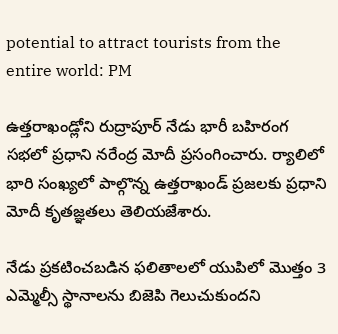potential to attract tourists from the entire world: PM

ఉత్తరాఖండ్లోని రుద్రాపూర్ నేడు భారీ బహిరంగ సభలో ప్రధాని నరేంద్ర మోదీ ప్రసంగించారు. ర్యాలిలో భారి సంఖ్యలో పాల్గొన్న ఉత్తరాఖండ్ ప్రజలకు ప్రధాని మోదీ కృతజ్ఞతలు తెలియజేశారు.

నేడు ప్రకటించబడిన ఫలితాలలో యుపిలో మొత్తం 3 ఎమ్మెల్సీ స్థానాలను బిజెపి గెలుచుకుందని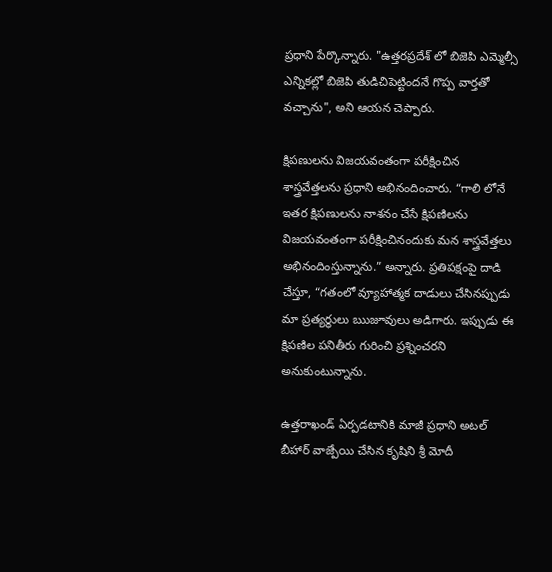ప్రధాని పేర్కొన్నారు. "ఉత్తరప్రదేశ్ లో బిజెపి ఎమ్మెల్సీ ఎన్నికల్లో బిజెపి తుడిచిపెట్టిందనే గొప్ప వార్తతో వచ్చాను", అని ఆయన చెప్పారు.

క్షిపణులను విజయవంతంగా పరీక్షించిన శాస్త్రవేత్తలను ప్రధాని అభినందించారు. “గాలి లోనే ఇతర క్షిపణులను నాశనం చేసే క్షిపణిలను విజయవంతంగా పరీక్షించినందుకు మన శాస్త్రవేత్తలు అభినందింస్తున్నాను.” అన్నారు. ప్రతిపక్షంపై దాడి చేస్తూ, “గతంలో వ్యూహాత్మక దాడులు చేసినప్పుడు మా ప్రత్యర్థులు ఋజూవులు అడిగారు. ఇప్పుడు ఈ క్షిపణిల పనితీరు గురించి ప్రశ్నించరని అనుకుంటున్నాను.

ఉత్తరాఖండ్ ఏర్పడటానికి మాజీ ప్రధాని అటల్ బీహార్ వాజ్పేయి చేసిన కృషిని శ్రీ మోదీ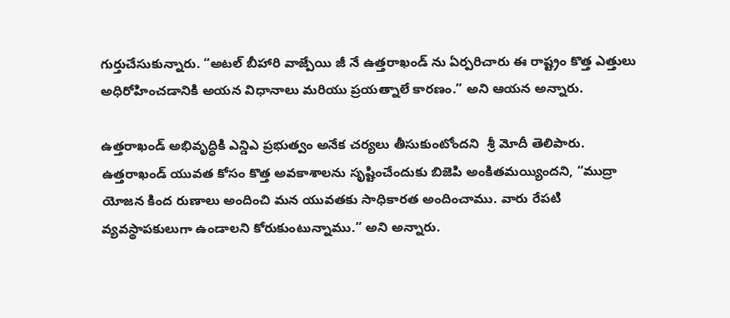గుర్తుచేసుకున్నారు. “అటల్ బీహారి వాజ్పేయి జీ నే ఉత్తరాఖండ్ ను ఏర్పరిచారు ఈ రాష్ట్రం కొత్త ఎత్తులు అధిరోహించడానికి అయన విధానాలు మరియు ప్రయత్నాలే కారణం.” అని ఆయన అన్నారు.

ఉత్తరాఖండ్ అభివృద్ధికి ఎన్డిఎ ప్రభుత్వం అనేక చర్యలు తీసుకుంటోందని  శ్రీ మోదీ తెలిపారు. ఉత్తరాఖండ్ యువత కోసం కొత్త అవకాశాలను సృష్టించేందుకు బిజెపి అంకితమయ్యిందని, “ముద్రా యోజన కింద రుణాలు అందించి మన యువతకు సాధికారత అందించాము. వారు రేపటి వ్యవస్థాపకులుగా ఉండాలని కోరుకుంటున్నాము.” అని అన్నారు.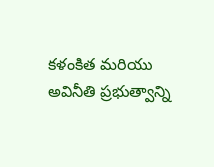కళంకిత మరియు అవినీతి ప్రభుత్వాన్ని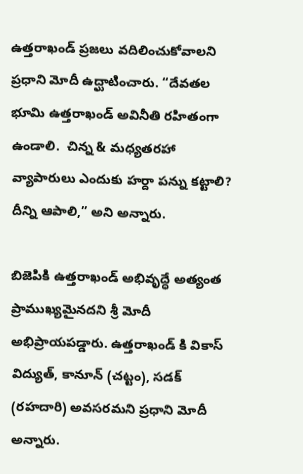ఉత్తరాఖండ్ ప్రజలు వదిలించుకోవాలని ప్రధాని మోదీ ఉద్ఘాటించారు. “దేవతల భూమి ఉత్తరాఖండ్ అవినీతి రహితంగా ఉండాలి.  చిన్న & మధ్యతరహా వ్యాపారులు ఎందుకు హర్దా పన్ను కట్టాలి? దీన్ని ఆపాలి,” అని అన్నారు.

బిజెపికి ఉత్తరాఖండ్ అభివృద్ధే అత్యంత ప్రాముఖ్యమైనదని శ్రీ మోదీ అభిప్రాయపడ్డారు. ఉత్తరాఖండ్ కి వికాస్ విద్యుత్, కానూన్ (చట్టం), సడక్ (రహదారి) అవసరమని ప్రధాని మోదీ అన్నారు.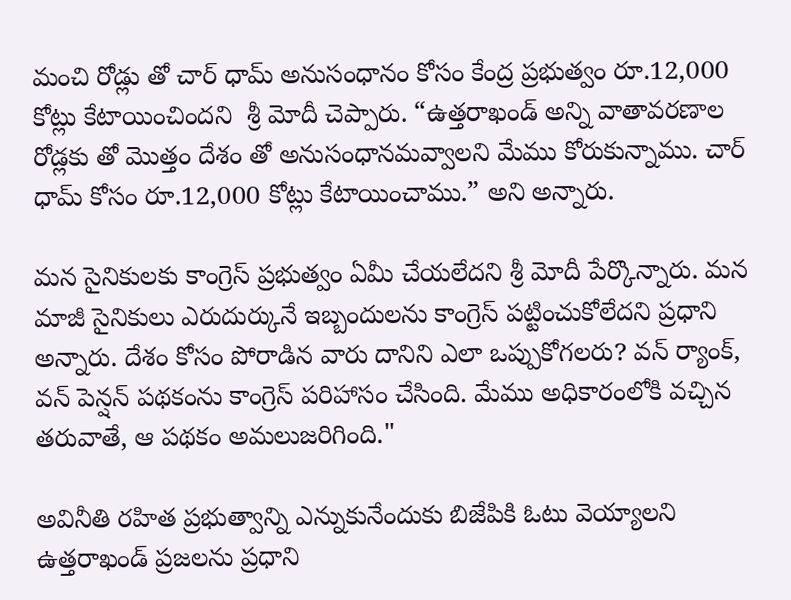మంచి రోడ్లు తో చార్ ధామ్ అనుసంధానం కోసం కేంద్ర ప్రభుత్వం రూ.12,000 కోట్లు కేటాయించిందని  శ్రీ మోదీ చెప్పారు. “ఉత్తరాఖండ్ అన్ని వాతావరణాల రోడ్లకు తో మొత్తం దేశం తో అనుసంధానమవ్వాలని మేము కోరుకున్నాము. చార్ ధామ్ కోసం రూ.12,000 కోట్లు కేటాయించాము.” అని అన్నారు.

మన సైనికులకు కాంగ్రెస్ ప్రభుత్వం ఏమీ చేయలేదని శ్రీ మోదీ పేర్కొన్నారు. మన మాజీ సైనికులు ఎరుదుర్కునే ఇబ్బందులను కాంగ్రెస్ పట్టించుకోలేదని ప్రధాని అన్నారు. దేశం కోసం పోరాడిన వారు దానిని ఎలా ఒప్పుకోగలరు? వన్ ర్యాంక్, వన్ పెన్షన్ పథకంను కాంగ్రెస్ పరిహాసం చేసింది. మేము అధికారంలోకి వచ్చిన తరువాతే, ఆ పథకం అమలుజరిగింది."

అవినీతి రహిత ప్రభుత్వాన్ని ఎన్నుకునేందుకు బిజేపికి ఓటు వెయ్యాలని ఉత్తరాఖండ్ ప్రజలను ప్రధాని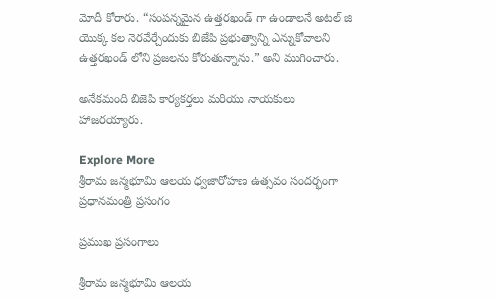మోదీ కోరారు. “సంపన్నమైన ఉత్తరఖండ్ గా ఉండాలనే అటల్ జి యొక్క కల నెరవేర్చేందుకు బిజేపి ప్రభుత్వాన్ని ఎన్నుకోవాలని ఉత్తరఖండ్ లోని ప్రజలను కోరుతున్నాను.” అని ముగించారు.

అనేకమంది బిజెపి కార్యకర్తలు మరియు నాయకులు హాజరయ్యారు.

Explore More
శ్రీరామ జన్మభూమి ఆలయ ధ్వజారోహణ ఉత్సవం సందర్భంగా ప్రధానమంత్రి ప్రసంగం

ప్రముఖ ప్రసంగాలు

శ్రీరామ జన్మభూమి ఆలయ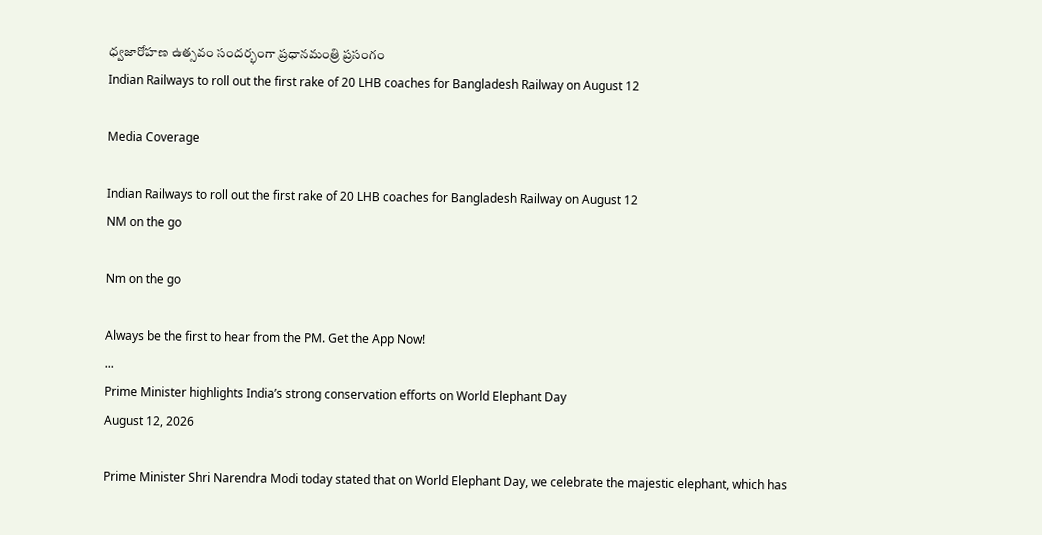ధ్వజారోహణ ఉత్సవం సందర్భంగా ప్రధానమంత్రి ప్రసంగం
Indian Railways to roll out the first rake of 20 LHB coaches for Bangladesh Railway on August 12

Media Coverage

Indian Railways to roll out the first rake of 20 LHB coaches for Bangladesh Railway on August 12
NM on the go

Nm on the go

Always be the first to hear from the PM. Get the App Now!
...
Prime Minister highlights India’s strong conservation efforts on World Elephant Day
August 12, 2026

Prime Minister Shri Narendra Modi today stated that on World Elephant Day, we celebrate the majestic elephant, which has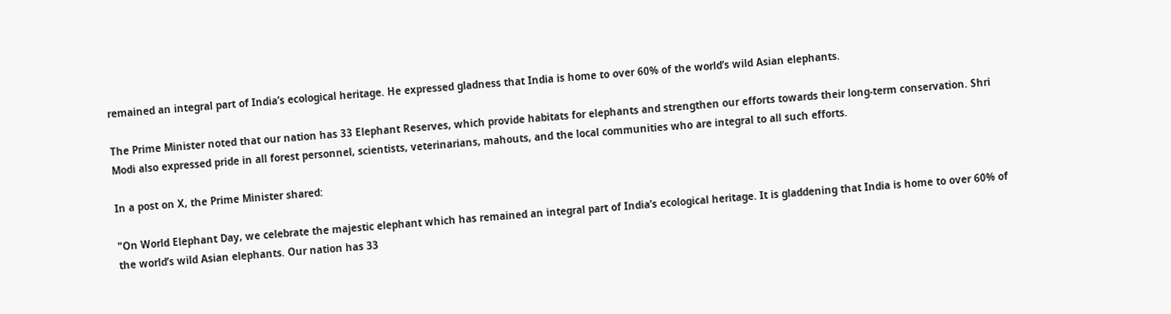remained an integral part of India’s ecological heritage. He expressed gladness that India is home to over 60% of the world’s wild Asian elephants.

The Prime Minister noted that our nation has 33 Elephant Reserves, which provide habitats for elephants and strengthen our efforts towards their long-term conservation. Shri Modi also expressed pride in all forest personnel, scientists, veterinarians, mahouts, and the local communities who are integral to all such efforts.

In a post on X, the Prime Minister shared:

"On World Elephant Day, we celebrate the majestic elephant which has remained an integral part of India’s ecological heritage. It is gladdening that India is home to over 60% of the world’s wild Asian elephants. Our nation has 33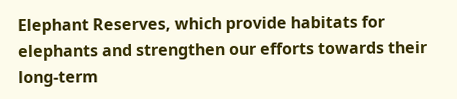Elephant Reserves, which provide habitats for elephants and strengthen our efforts towards their long-term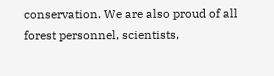conservation. We are also proud of all forest personnel, scientists,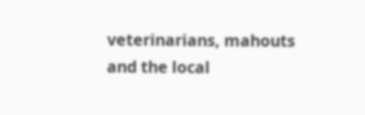veterinarians, mahouts and the local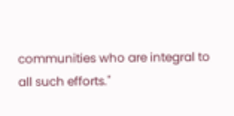communities who are integral to all such efforts."